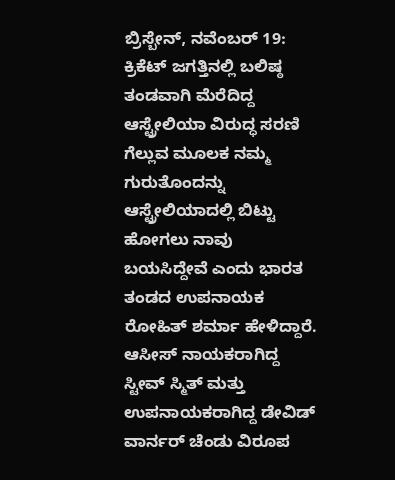ಬ್ರಿಸ್ಬೇನ್, ನವೆಂಬರ್ 19: ಕ್ರಿಕೆಟ್ ಜಗತ್ತಿನಲ್ಲಿ ಬಲಿಷ್ಠ ತಂಡವಾಗಿ ಮೆರೆದಿದ್ದ ಆಸ್ಟ್ರೇಲಿಯಾ ವಿರುದ್ಧ ಸರಣಿ ಗೆಲ್ಲುವ ಮೂಲಕ ನಮ್ಮ ಗುರುತೊಂದನ್ನು ಆಸ್ಟ್ರೇಲಿಯಾದಲ್ಲಿ ಬಿಟ್ಟು ಹೋಗಲು ನಾವು ಬಯಸಿದ್ದೇವೆ ಎಂದು ಭಾರತ ತಂಡದ ಉಪನಾಯಕ ರೋಹಿತ್ ಶರ್ಮಾ ಹೇಳಿದ್ದಾರೆ.
ಆಸೀಸ್ ನಾಯಕರಾಗಿದ್ದ ಸ್ಟೀವ್ ಸ್ಮಿತ್ ಮತ್ತು ಉಪನಾಯಕರಾಗಿದ್ದ ಡೇವಿಡ್ ವಾರ್ನರ್ ಚೆಂಡು ವಿರೂಪ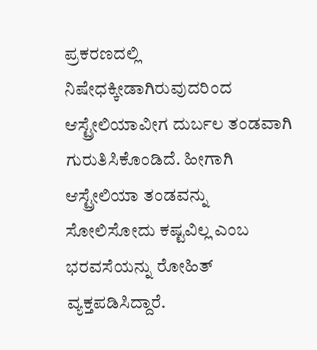ಪ್ರಕರಣದಲ್ಲಿ ನಿಷೇಧಕ್ಕೀಡಾಗಿರುವುದರಿಂದ ಆಸ್ಟ್ರೇಲಿಯಾವೀಗ ದುರ್ಬಲ ತಂಡವಾಗಿ ಗುರುತಿಸಿಕೊಂಡಿದೆ. ಹೀಗಾಗಿ ಆಸ್ಟ್ರೇಲಿಯಾ ತಂಡವನ್ನು ಸೋಲಿಸೋದು ಕಷ್ಟವಿಲ್ಲ ಎಂಬ ಭರವಸೆಯನ್ನು ರೋಹಿತ್ ವ್ಯಕ್ತಪಡಿಸಿದ್ದಾರೆ.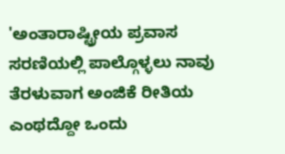'ಅಂತಾರಾಷ್ಟ್ರೀಯ ಪ್ರವಾಸ ಸರಣಿಯಲ್ಲಿ ಪಾಲ್ಗೊಳ್ಳಲು ನಾವು ತೆರಳುವಾಗ ಅಂಜಿಕೆ ರೀತಿಯ ಎಂಥದ್ದೋ ಒಂದು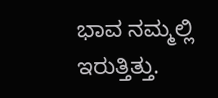ಭಾವ ನಮ್ಮಲ್ಲಿ ಇರುತ್ತಿತ್ತು.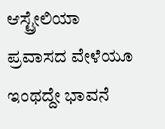ಆಸ್ಟ್ರೇಲಿಯಾ ಪ್ರವಾಸದ ವೇಳೆಯೂ ಇಂಥದ್ದೇ ಭಾವನೆ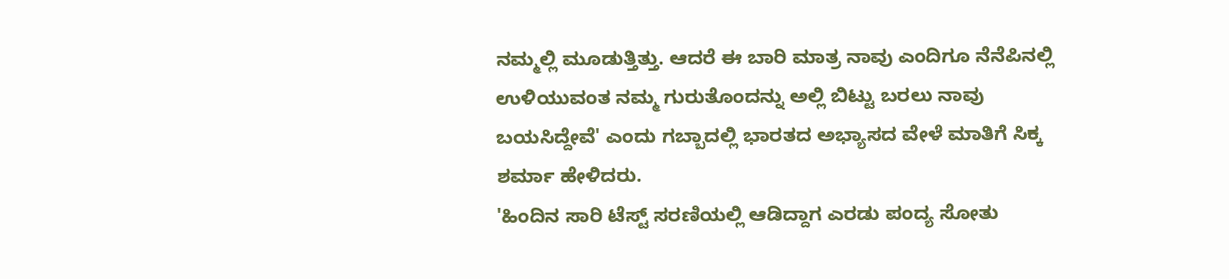ನಮ್ಮಲ್ಲಿ ಮೂಡುತ್ತಿತ್ತು. ಆದರೆ ಈ ಬಾರಿ ಮಾತ್ರ ನಾವು ಎಂದಿಗೂ ನೆನೆಪಿನಲ್ಲಿ ಉಳಿಯುವಂತ ನಮ್ಮ ಗುರುತೊಂದನ್ನು ಅಲ್ಲಿ ಬಿಟ್ಟು ಬರಲು ನಾವು ಬಯಸಿದ್ದೇವೆ' ಎಂದು ಗಬ್ಬಾದಲ್ಲಿ ಭಾರತದ ಅಭ್ಯಾಸದ ವೇಳೆ ಮಾತಿಗೆ ಸಿಕ್ಕ ಶರ್ಮಾ ಹೇಳಿದರು.
'ಹಿಂದಿನ ಸಾರಿ ಟೆಸ್ಟ್ ಸರಣಿಯಲ್ಲಿ ಆಡಿದ್ದಾಗ ಎರಡು ಪಂದ್ಯ ಸೋತು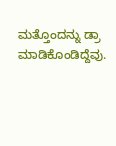ಮತ್ತೊಂದನ್ನು ಡ್ರಾ ಮಾಡಿಕೊಂಡಿದ್ದೆವು.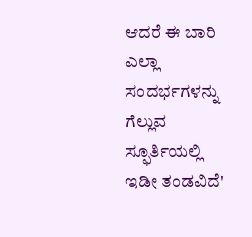ಆದರೆ ಈ ಬಾರಿ ಎಲ್ಲಾ ಸಂದರ್ಭಗಳನ್ನು ಗೆಲ್ಲುವ ಸ್ಫೂರ್ತಿಯಲ್ಲಿ ಇಡೀ ತಂಡವಿದೆ'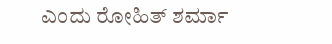ಎಂದು ರೋಹಿತ್ ಶರ್ಮಾ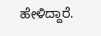ಹೇಳಿದ್ದಾರೆ.